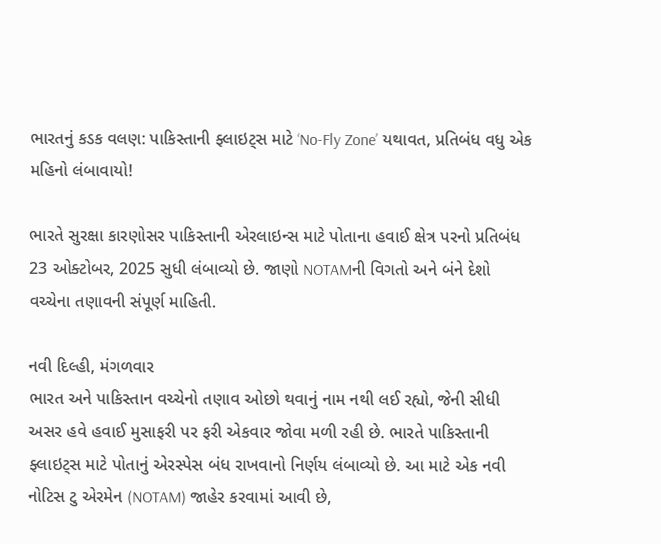ભારતનું કડક વલણ: પાકિસ્તાની ફ્લાઇટ્સ માટે ‘No-Fly Zone’ યથાવત, પ્રતિબંધ વધુ એક મહિનો લંબાવાયો!

ભારતે સુરક્ષા કારણોસર પાકિસ્તાની એરલાઇન્સ માટે પોતાના હવાઈ ક્ષેત્ર પરનો પ્રતિબંધ 23 ઓક્ટોબર, 2025 સુધી લંબાવ્યો છે. જાણો NOTAMની વિગતો અને બંને દેશો વચ્ચેના તણાવની સંપૂર્ણ માહિતી.

નવી દિલ્હી, મંગળવાર
ભારત અને પાકિસ્તાન વચ્ચેનો તણાવ ઓછો થવાનું નામ નથી લઈ રહ્યો, જેની સીધી અસર હવે હવાઈ મુસાફરી પર ફરી એકવાર જોવા મળી રહી છે. ભારતે પાકિસ્તાની ફ્લાઇટ્સ માટે પોતાનું એરસ્પેસ બંધ રાખવાનો નિર્ણય લંબાવ્યો છે. આ માટે એક નવી નોટિસ ટુ એરમેન (NOTAM) જાહેર કરવામાં આવી છે,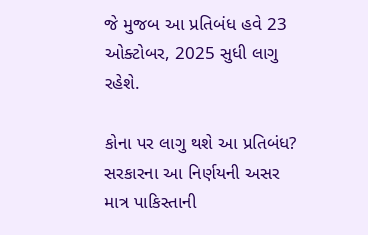જે મુજબ આ પ્રતિબંધ હવે 23 ઓક્ટોબર, 2025 સુધી લાગુ રહેશે.

કોના પર લાગુ થશે આ પ્રતિબંધ?
સરકારના આ નિર્ણયની અસર માત્ર પાકિસ્તાની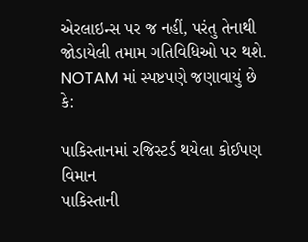એરલાઇન્સ પર જ નહીં, પરંતુ તેનાથી જોડાયેલી તમામ ગતિવિધિઓ પર થશે. NOTAM માં સ્પષ્ટપણે જણાવાયું છે કે:

પાકિસ્તાનમાં રજિસ્ટર્ડ થયેલા કોઈપણ વિમાન
પાકિસ્તાની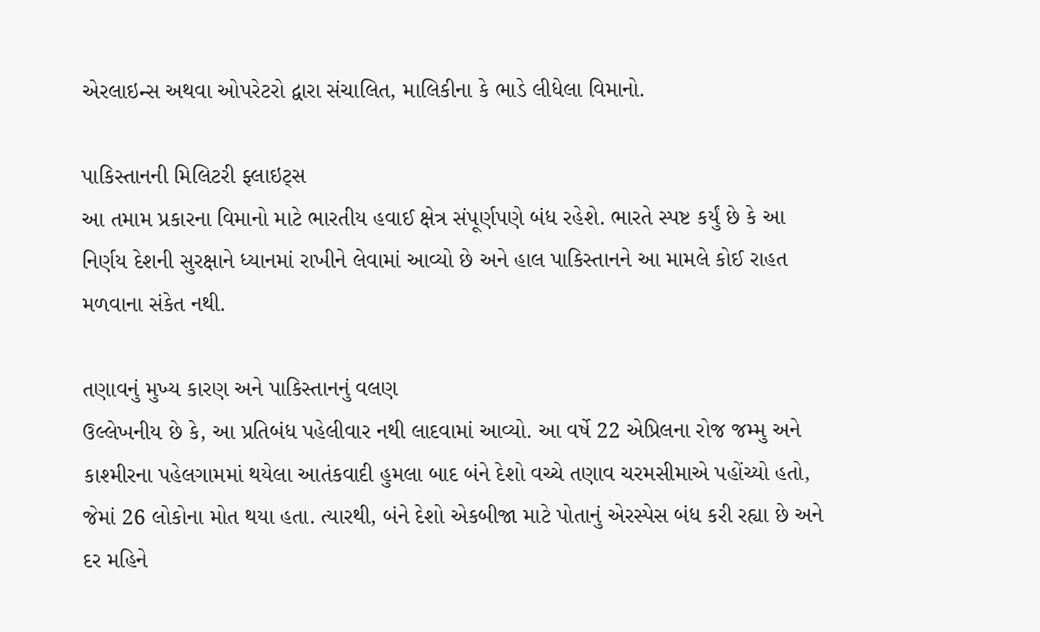એરલાઇન્સ અથવા ઓપરેટરો દ્વારા સંચાલિત, માલિકીના કે ભાડે લીધેલા વિમાનો.

પાકિસ્તાનની મિલિટરી ફ્લાઇટ્સ
આ તમામ પ્રકારના વિમાનો માટે ભારતીય હવાઈ ક્ષેત્ર સંપૂર્ણપણે બંધ રહેશે. ભારતે સ્પષ્ટ કર્યું છે કે આ નિર્ણય દેશની સુરક્ષાને ધ્યાનમાં રાખીને લેવામાં આવ્યો છે અને હાલ પાકિસ્તાનને આ મામલે કોઈ રાહત મળવાના સંકેત નથી.

તણાવનું મુખ્ય કારણ અને પાકિસ્તાનનું વલણ
ઉલ્લેખનીય છે કે, આ પ્રતિબંધ પહેલીવાર નથી લાદવામાં આવ્યો. આ વર્ષે 22 એપ્રિલના રોજ જમ્મુ અને કાશ્મીરના પહેલગામમાં થયેલા આતંકવાદી હુમલા બાદ બંને દેશો વચ્ચે તણાવ ચરમસીમાએ પહોંચ્યો હતો, જેમાં 26 લોકોના મોત થયા હતા. ત્યારથી, બંને દેશો એકબીજા માટે પોતાનું એરસ્પેસ બંધ કરી રહ્યા છે અને દર મહિને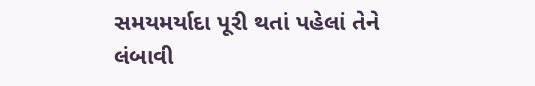સમયમર્યાદા પૂરી થતાં પહેલાં તેને લંબાવી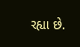રહ્યા છે.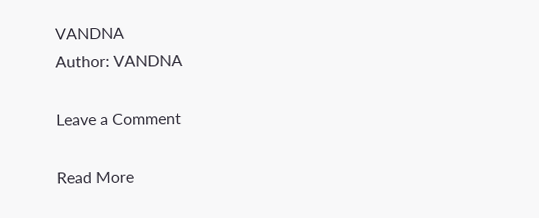VANDNA
Author: VANDNA

Leave a Comment

Read More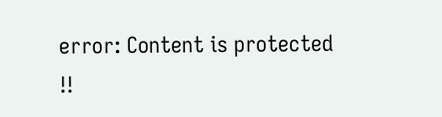error: Content is protected !!